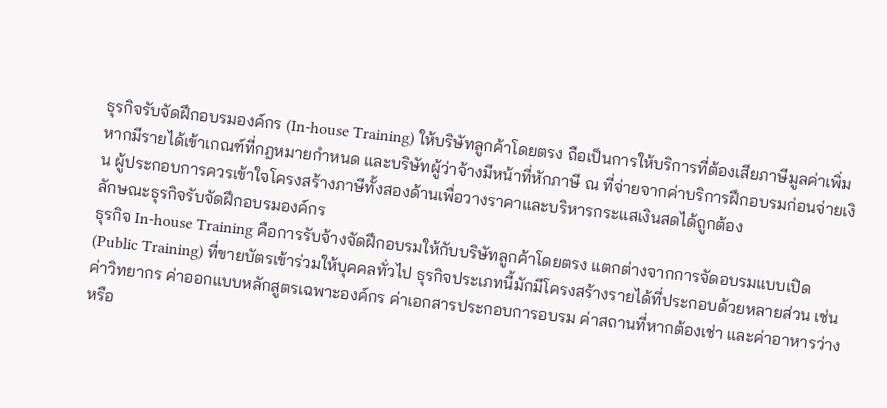ธุรกิจรับจัดฝึกอบรมองค์กร (In-house Training) ให้บริษัทลูกค้าโดยตรง ถือเป็นการให้บริการที่ต้องเสียภาษีมูลค่าเพิ่มหากมีรายได้เข้าเกณฑ์ที่กฎหมายกำหนด และบริษัทผู้ว่าจ้างมีหน้าที่หักภาษี ณ ที่จ่ายจากค่าบริการฝึกอบรมก่อนจ่ายเงิน ผู้ประกอบการควรเข้าใจโครงสร้างภาษีทั้งสองด้านเพื่อวางราคาและบริหารกระแสเงินสดได้ถูกต้อง
ลักษณะธุรกิจรับจัดฝึกอบรมองค์กร
ธุรกิจ In-house Training คือการรับจ้างจัดฝึกอบรมให้กับบริษัทลูกค้าโดยตรง แตกต่างจากการจัดอบรมแบบเปิด (Public Training) ที่ขายบัตรเข้าร่วมให้บุคคลทั่วไป ธุรกิจประเภทนี้มักมีโครงสร้างรายได้ที่ประกอบด้วยหลายส่วน เช่น ค่าวิทยากร ค่าออกแบบหลักสูตรเฉพาะองค์กร ค่าเอกสารประกอบการอบรม ค่าสถานที่หากต้องเช่า และค่าอาหารว่างหรือ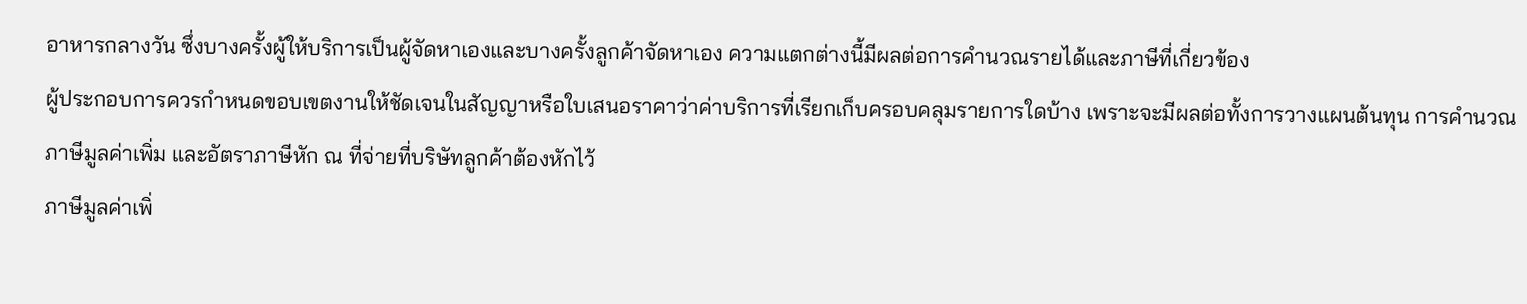อาหารกลางวัน ซึ่งบางครั้งผู้ให้บริการเป็นผู้จัดหาเองและบางครั้งลูกค้าจัดหาเอง ความแตกต่างนี้มีผลต่อการคำนวณรายได้และภาษีที่เกี่ยวข้อง
ผู้ประกอบการควรกำหนดขอบเขตงานให้ชัดเจนในสัญญาหรือใบเสนอราคาว่าค่าบริการที่เรียกเก็บครอบคลุมรายการใดบ้าง เพราะจะมีผลต่อทั้งการวางแผนต้นทุน การคำนวณภาษีมูลค่าเพิ่ม และอัตราภาษีหัก ณ ที่จ่ายที่บริษัทลูกค้าต้องหักไว้
ภาษีมูลค่าเพิ่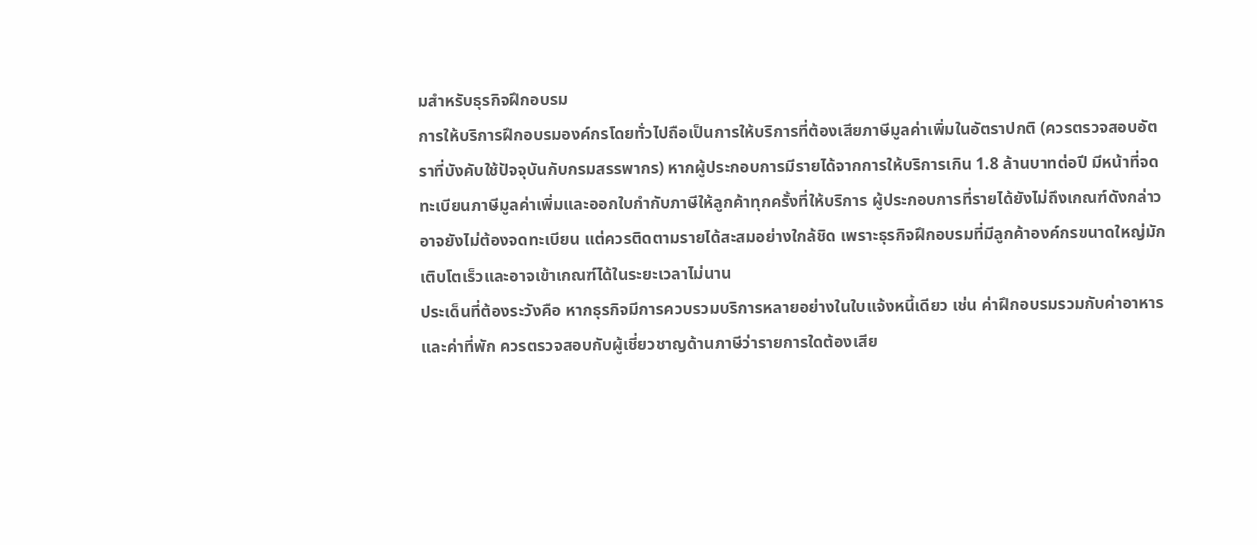มสำหรับธุรกิจฝึกอบรม
การให้บริการฝึกอบรมองค์กรโดยทั่วไปถือเป็นการให้บริการที่ต้องเสียภาษีมูลค่าเพิ่มในอัตราปกติ (ควรตรวจสอบอัตราที่บังคับใช้ปัจจุบันกับกรมสรรพากร) หากผู้ประกอบการมีรายได้จากการให้บริการเกิน 1.8 ล้านบาทต่อปี มีหน้าที่จดทะเบียนภาษีมูลค่าเพิ่มและออกใบกำกับภาษีให้ลูกค้าทุกครั้งที่ให้บริการ ผู้ประกอบการที่รายได้ยังไม่ถึงเกณฑ์ดังกล่าวอาจยังไม่ต้องจดทะเบียน แต่ควรติดตามรายได้สะสมอย่างใกล้ชิด เพราะธุรกิจฝึกอบรมที่มีลูกค้าองค์กรขนาดใหญ่มักเติบโตเร็วและอาจเข้าเกณฑ์ได้ในระยะเวลาไม่นาน
ประเด็นที่ต้องระวังคือ หากธุรกิจมีการควบรวมบริการหลายอย่างในใบแจ้งหนี้เดียว เช่น ค่าฝึกอบรมรวมกับค่าอาหารและค่าที่พัก ควรตรวจสอบกับผู้เชี่ยวชาญด้านภาษีว่ารายการใดต้องเสีย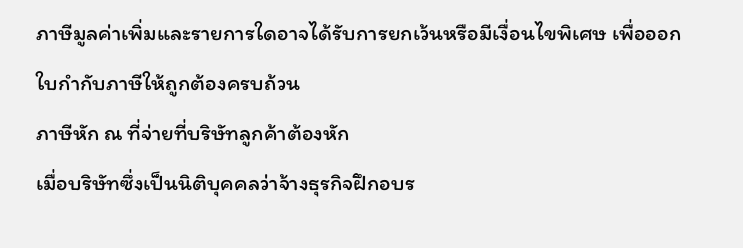ภาษีมูลค่าเพิ่มและรายการใดอาจได้รับการยกเว้นหรือมีเงื่อนไขพิเศษ เพื่อออกใบกำกับภาษีให้ถูกต้องครบถ้วน
ภาษีหัก ณ ที่จ่ายที่บริษัทลูกค้าต้องหัก
เมื่อบริษัทซึ่งเป็นนิติบุคคลว่าจ้างธุรกิจฝึกอบร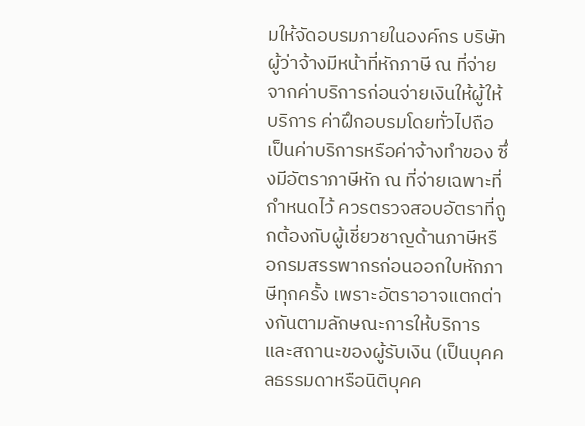มให้จัดอบรมภายในองค์กร บริษัทผู้ว่าจ้างมีหน้าที่หักภาษี ณ ที่จ่ายจากค่าบริการก่อนจ่ายเงินให้ผู้ให้บริการ ค่าฝึกอบรมโดยทั่วไปถือเป็นค่าบริการหรือค่าจ้างทำของ ซึ่งมีอัตราภาษีหัก ณ ที่จ่ายเฉพาะที่กำหนดไว้ ควรตรวจสอบอัตราที่ถูกต้องกับผู้เชี่ยวชาญด้านภาษีหรือกรมสรรพากรก่อนออกใบหักภาษีทุกครั้ง เพราะอัตราอาจแตกต่างกันตามลักษณะการให้บริการและสถานะของผู้รับเงิน (เป็นบุคคลธรรมดาหรือนิติบุคค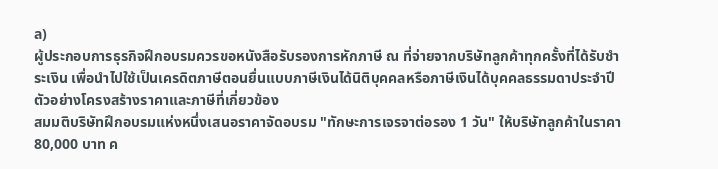ล)
ผู้ประกอบการธุรกิจฝึกอบรมควรขอหนังสือรับรองการหักภาษี ณ ที่จ่ายจากบริษัทลูกค้าทุกครั้งที่ได้รับชำระเงิน เพื่อนำไปใช้เป็นเครดิตภาษีตอนยื่นแบบภาษีเงินได้นิติบุคคลหรือภาษีเงินได้บุคคลธรรมดาประจำปี
ตัวอย่างโครงสร้างราคาและภาษีที่เกี่ยวข้อง
สมมติบริษัทฝึกอบรมแห่งหนึ่งเสนอราคาจัดอบรม "ทักษะการเจรจาต่อรอง 1 วัน" ให้บริษัทลูกค้าในราคา 80,000 บาท ค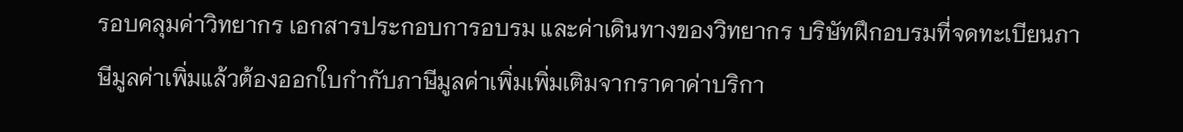รอบคลุมค่าวิทยากร เอกสารประกอบการอบรม และค่าเดินทางของวิทยากร บริษัทฝึกอบรมที่จดทะเบียนภาษีมูลค่าเพิ่มแล้วต้องออกใบกำกับภาษีมูลค่าเพิ่มเพิ่มเติมจากราคาค่าบริกา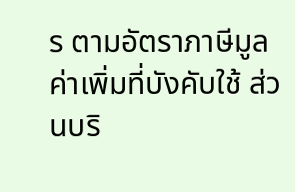ร ตามอัตราภาษีมูลค่าเพิ่มที่บังคับใช้ ส่วนบริ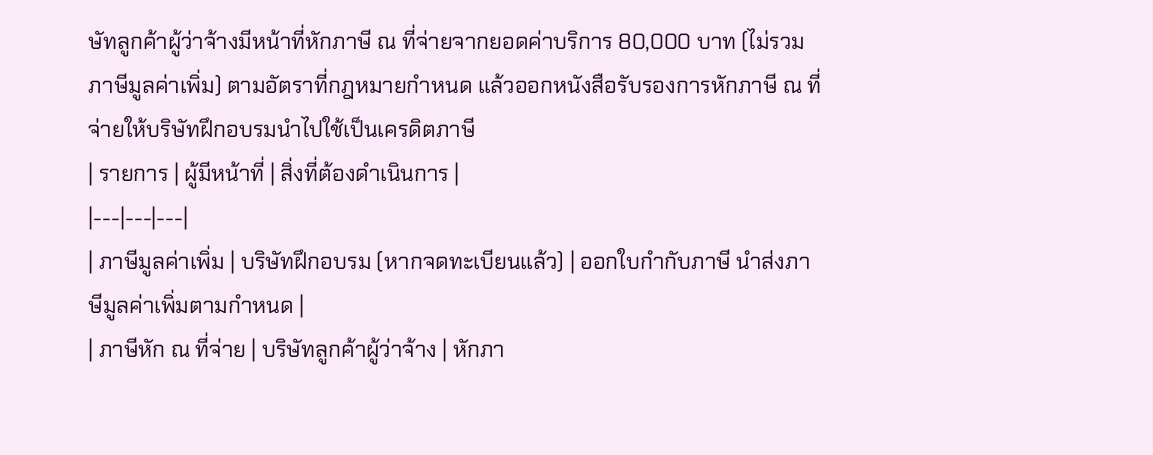ษัทลูกค้าผู้ว่าจ้างมีหน้าที่หักภาษี ณ ที่จ่ายจากยอดค่าบริการ 80,000 บาท (ไม่รวมภาษีมูลค่าเพิ่ม) ตามอัตราที่กฎหมายกำหนด แล้วออกหนังสือรับรองการหักภาษี ณ ที่จ่ายให้บริษัทฝึกอบรมนำไปใช้เป็นเครดิตภาษี
| รายการ | ผู้มีหน้าที่ | สิ่งที่ต้องดำเนินการ |
|---|---|---|
| ภาษีมูลค่าเพิ่ม | บริษัทฝึกอบรม (หากจดทะเบียนแล้ว) | ออกใบกำกับภาษี นำส่งภาษีมูลค่าเพิ่มตามกำหนด |
| ภาษีหัก ณ ที่จ่าย | บริษัทลูกค้าผู้ว่าจ้าง | หักภา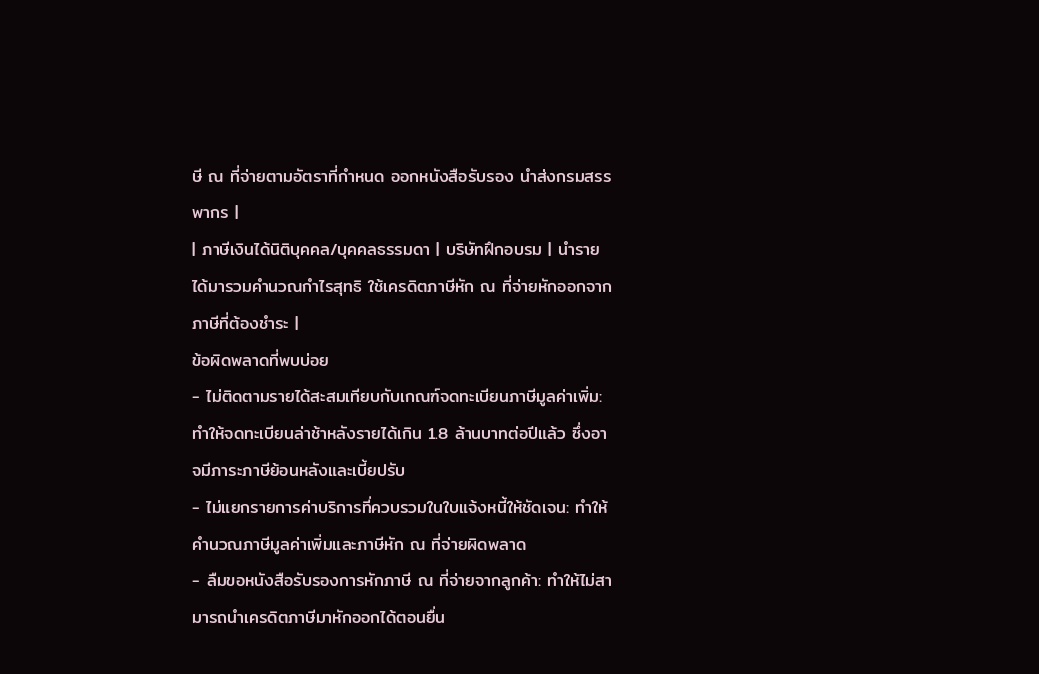ษี ณ ที่จ่ายตามอัตราที่กำหนด ออกหนังสือรับรอง นำส่งกรมสรรพากร |
| ภาษีเงินได้นิติบุคคล/บุคคลธรรมดา | บริษัทฝึกอบรม | นำรายได้มารวมคำนวณกำไรสุทธิ ใช้เครดิตภาษีหัก ณ ที่จ่ายหักออกจากภาษีที่ต้องชำระ |
ข้อผิดพลาดที่พบบ่อย
- ไม่ติดตามรายได้สะสมเทียบกับเกณฑ์จดทะเบียนภาษีมูลค่าเพิ่ม: ทำให้จดทะเบียนล่าช้าหลังรายได้เกิน 1.8 ล้านบาทต่อปีแล้ว ซึ่งอาจมีภาระภาษีย้อนหลังและเบี้ยปรับ
- ไม่แยกรายการค่าบริการที่ควบรวมในใบแจ้งหนี้ให้ชัดเจน: ทำให้คำนวณภาษีมูลค่าเพิ่มและภาษีหัก ณ ที่จ่ายผิดพลาด
- ลืมขอหนังสือรับรองการหักภาษี ณ ที่จ่ายจากลูกค้า: ทำให้ไม่สามารถนำเครดิตภาษีมาหักออกได้ตอนยื่น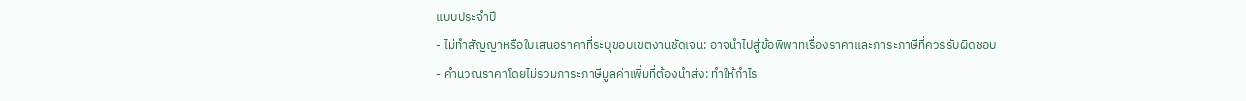แบบประจำปี
- ไม่ทำสัญญาหรือใบเสนอราคาที่ระบุขอบเขตงานชัดเจน: อาจนำไปสู่ข้อพิพาทเรื่องราคาและภาระภาษีที่ควรรับผิดชอบ
- คำนวณราคาโดยไม่รวมภาระภาษีมูลค่าเพิ่มที่ต้องนำส่ง: ทำให้กำไร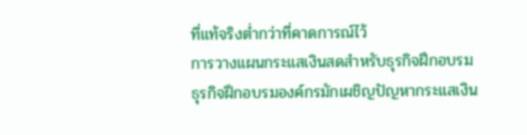ที่แท้จริงต่ำกว่าที่คาดการณ์ไว้
การวางแผนกระแสเงินสดสำหรับธุรกิจฝึกอบรม
ธุรกิจฝึกอบรมองค์กรมักเผชิญปัญหากระแสเงิน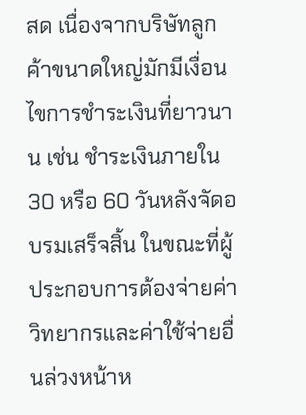สด เนื่องจากบริษัทลูกค้าขนาดใหญ่มักมีเงื่อนไขการชำระเงินที่ยาวนาน เช่น ชำระเงินภายใน 30 หรือ 60 วันหลังจัดอบรมเสร็จสิ้น ในขณะที่ผู้ประกอบการต้องจ่ายค่าวิทยากรและค่าใช้จ่ายอื่นล่วงหน้าห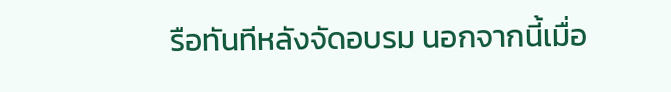รือทันทีหลังจัดอบรม นอกจากนี้เมื่อ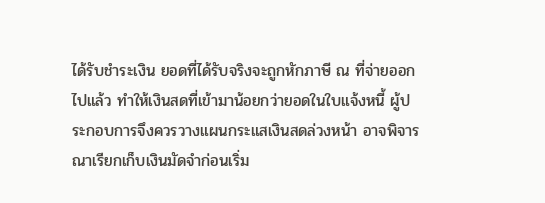ได้รับชำระเงิน ยอดที่ได้รับจริงจะถูกหักภาษี ณ ที่จ่ายออกไปแล้ว ทำให้เงินสดที่เข้ามาน้อยกว่ายอดในใบแจ้งหนี้ ผู้ประกอบการจึงควรวางแผนกระแสเงินสดล่วงหน้า อาจพิจารณาเรียกเก็บเงินมัดจำก่อนเริ่ม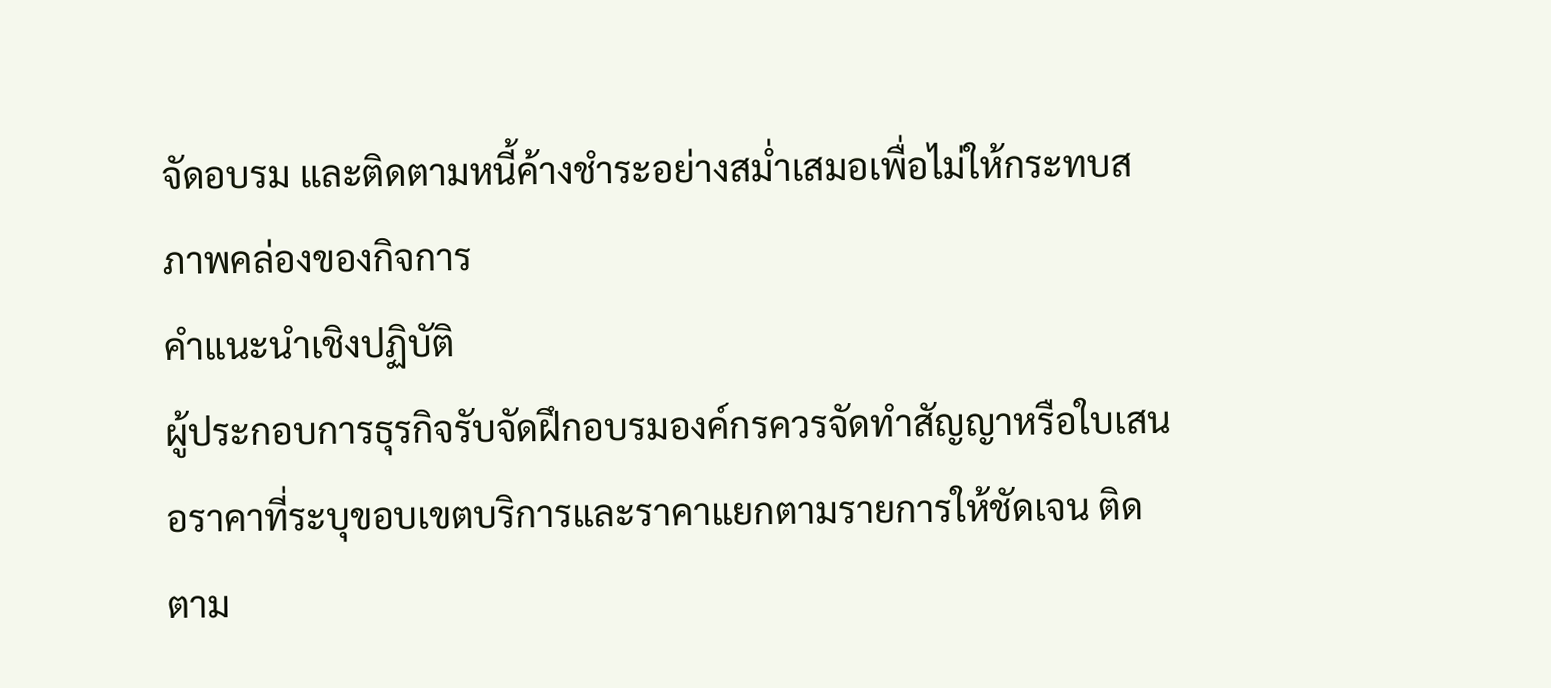จัดอบรม และติดตามหนี้ค้างชำระอย่างสม่ำเสมอเพื่อไม่ให้กระทบสภาพคล่องของกิจการ
คำแนะนำเชิงปฏิบัติ
ผู้ประกอบการธุรกิจรับจัดฝึกอบรมองค์กรควรจัดทำสัญญาหรือใบเสนอราคาที่ระบุขอบเขตบริการและราคาแยกตามรายการให้ชัดเจน ติดตาม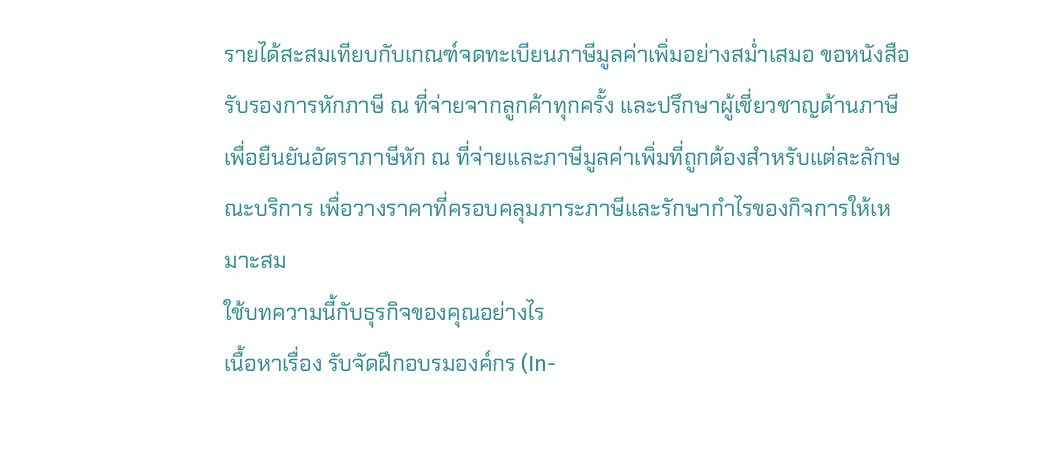รายได้สะสมเทียบกับเกณฑ์จดทะเบียนภาษีมูลค่าเพิ่มอย่างสม่ำเสมอ ขอหนังสือรับรองการหักภาษี ณ ที่จ่ายจากลูกค้าทุกครั้ง และปรึกษาผู้เชี่ยวชาญด้านภาษีเพื่อยืนยันอัตราภาษีหัก ณ ที่จ่ายและภาษีมูลค่าเพิ่มที่ถูกต้องสำหรับแต่ละลักษณะบริการ เพื่อวางราคาที่ครอบคลุมภาระภาษีและรักษากำไรของกิจการให้เหมาะสม
ใช้บทความนี้กับธุรกิจของคุณอย่างไร
เนื้อหาเรื่อง รับจัดฝึกอบรมองค์กร (In-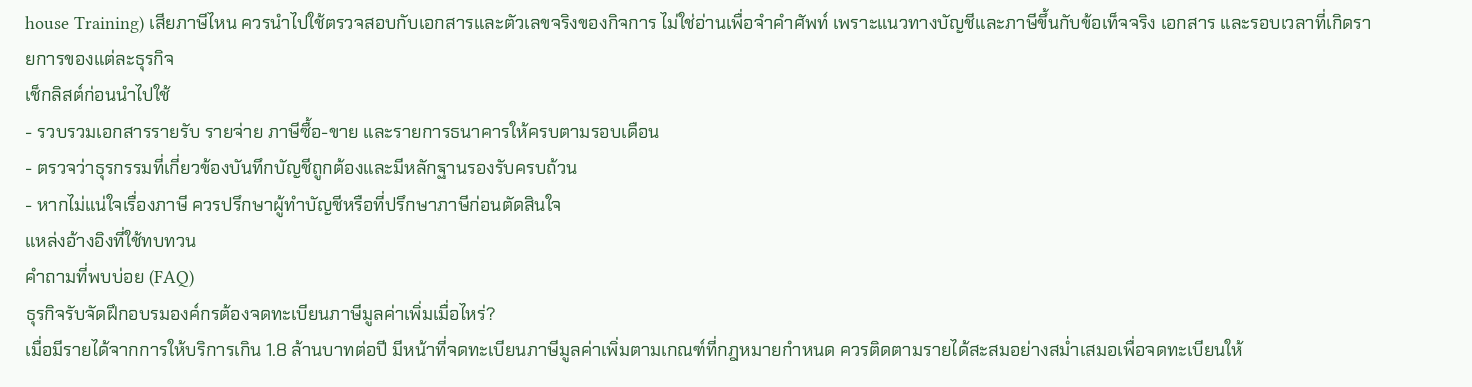house Training) เสียภาษีไหน ควรนำไปใช้ตรวจสอบกับเอกสารและตัวเลขจริงของกิจการ ไม่ใช่อ่านเพื่อจำคำศัพท์ เพราะแนวทางบัญชีและภาษีขึ้นกับข้อเท็จจริง เอกสาร และรอบเวลาที่เกิดรายการของแต่ละธุรกิจ
เช็กลิสต์ก่อนนำไปใช้
- รวบรวมเอกสารรายรับ รายจ่าย ภาษีซื้อ-ขาย และรายการธนาคารให้ครบตามรอบเดือน
- ตรวจว่าธุรกรรมที่เกี่ยวข้องบันทึกบัญชีถูกต้องและมีหลักฐานรองรับครบถ้วน
- หากไม่แน่ใจเรื่องภาษี ควรปรึกษาผู้ทำบัญชีหรือที่ปรึกษาภาษีก่อนตัดสินใจ
แหล่งอ้างอิงที่ใช้ทบทวน
คำถามที่พบบ่อย (FAQ)
ธุรกิจรับจัดฝึกอบรมองค์กรต้องจดทะเบียนภาษีมูลค่าเพิ่มเมื่อไหร่?
เมื่อมีรายได้จากการให้บริการเกิน 1.8 ล้านบาทต่อปี มีหน้าที่จดทะเบียนภาษีมูลค่าเพิ่มตามเกณฑ์ที่กฎหมายกำหนด ควรติดตามรายได้สะสมอย่างสม่ำเสมอเพื่อจดทะเบียนให้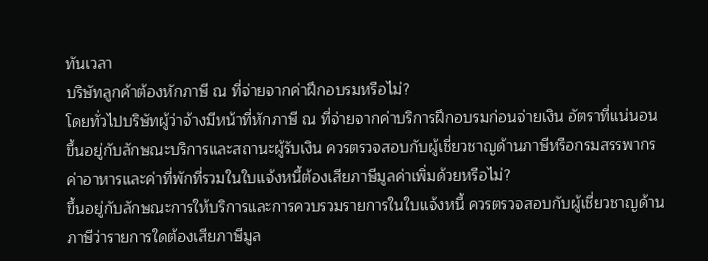ทันเวลา
บริษัทลูกค้าต้องหักภาษี ณ ที่จ่ายจากค่าฝึกอบรมหรือไม่?
โดยทั่วไปบริษัทผู้ว่าจ้างมีหน้าที่หักภาษี ณ ที่จ่ายจากค่าบริการฝึกอบรมก่อนจ่ายเงิน อัตราที่แน่นอนขึ้นอยู่กับลักษณะบริการและสถานะผู้รับเงิน ควรตรวจสอบกับผู้เชี่ยวชาญด้านภาษีหรือกรมสรรพากร
ค่าอาหารและค่าที่พักที่รวมในใบแจ้งหนี้ต้องเสียภาษีมูลค่าเพิ่มด้วยหรือไม่?
ขึ้นอยู่กับลักษณะการให้บริการและการควบรวมรายการในใบแจ้งหนี้ ควรตรวจสอบกับผู้เชี่ยวชาญด้านภาษีว่ารายการใดต้องเสียภาษีมูล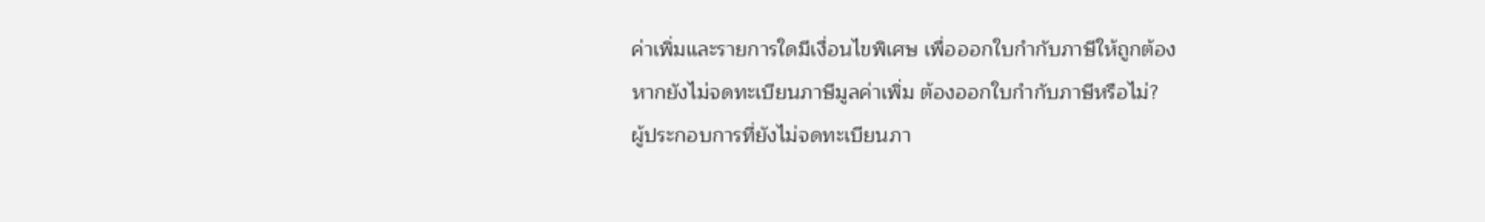ค่าเพิ่มและรายการใดมีเงื่อนไขพิเศษ เพื่อออกใบกำกับภาษีให้ถูกต้อง
หากยังไม่จดทะเบียนภาษีมูลค่าเพิ่ม ต้องออกใบกำกับภาษีหรือไม่?
ผู้ประกอบการที่ยังไม่จดทะเบียนภา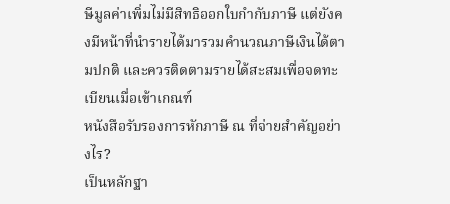ษีมูลค่าเพิ่มไม่มีสิทธิออกใบกำกับภาษี แต่ยังคงมีหน้าที่นำรายได้มารวมคำนวณภาษีเงินได้ตามปกติ และควรติดตามรายได้สะสมเพื่อจดทะเบียนเมื่อเข้าเกณฑ์
หนังสือรับรองการหักภาษี ณ ที่จ่ายสำคัญอย่างไร?
เป็นหลักฐา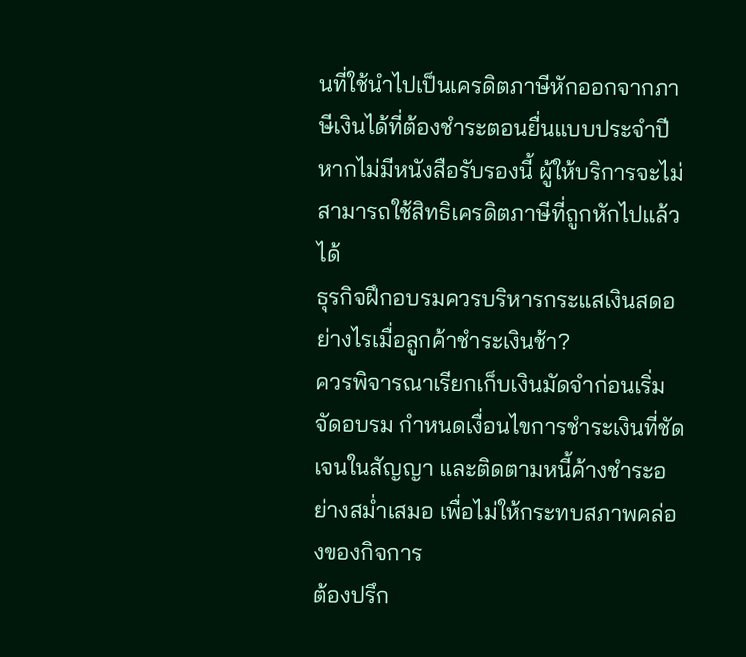นที่ใช้นำไปเป็นเครดิตภาษีหักออกจากภาษีเงินได้ที่ต้องชำระตอนยื่นแบบประจำปี หากไม่มีหนังสือรับรองนี้ ผู้ให้บริการจะไม่สามารถใช้สิทธิเครดิตภาษีที่ถูกหักไปแล้วได้
ธุรกิจฝึกอบรมควรบริหารกระแสเงินสดอย่างไรเมื่อลูกค้าชำระเงินช้า?
ควรพิจารณาเรียกเก็บเงินมัดจำก่อนเริ่มจัดอบรม กำหนดเงื่อนไขการชำระเงินที่ชัดเจนในสัญญา และติดตามหนี้ค้างชำระอย่างสม่ำเสมอ เพื่อไม่ให้กระทบสภาพคล่องของกิจการ
ต้องปรึก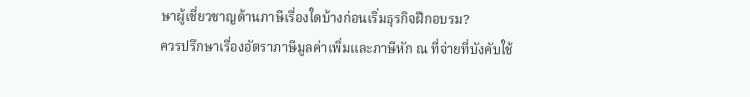ษาผู้เชี่ยวชาญด้านภาษีเรื่องใดบ้างก่อนเริ่มธุรกิจฝึกอบรม?
ควรปรึกษาเรื่องอัตราภาษีมูลค่าเพิ่มและภาษีหัก ณ ที่จ่ายที่บังคับใช้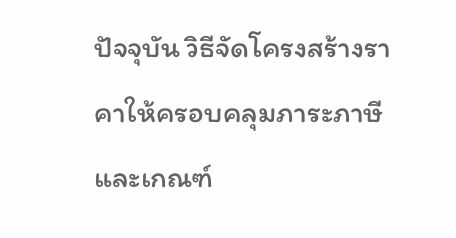ปัจจุบัน วิธีจัดโครงสร้างราคาให้ครอบคลุมภาระภาษี และเกณฑ์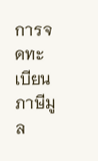การจดทะเบียนภาษีมูล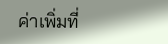ค่าเพิ่มที่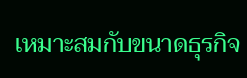เหมาะสมกับขนาดธุรกิจ